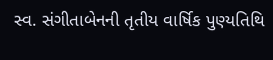સ્વ. સંગીતાબેનની તૃતીય વાર્ષિક પુણ્યતિથિ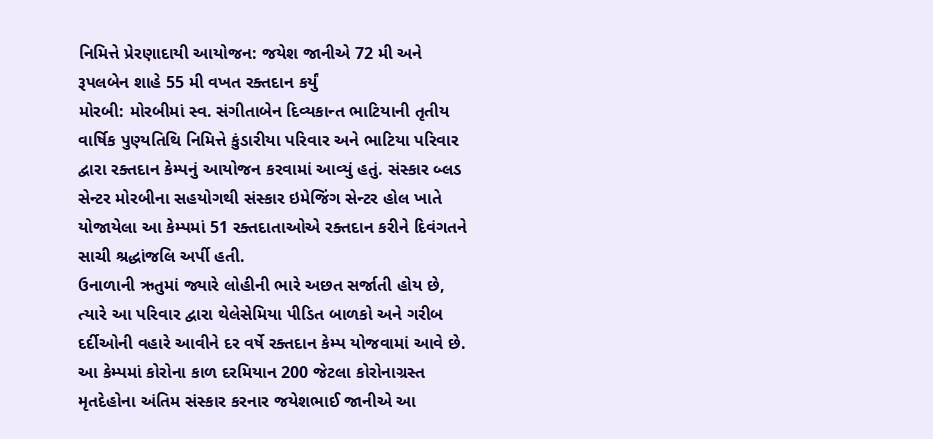નિમિત્તે પ્રેરણાદાયી આયોજન: જયેશ જાનીએ 72 મી અને રૂપલબેન શાહે 55 મી વખત રક્તદાન કર્યું
મોરબી: મોરબીમાં સ્વ. સંગીતાબેન દિવ્યકાન્ત ભાટિયાની તૃતીય વાર્ષિક પુણ્યતિથિ નિમિત્તે કુંડારીયા પરિવાર અને ભાટિયા પરિવાર દ્વારા રક્તદાન કેમ્પનું આયોજન કરવામાં આવ્યું હતું. સંસ્કાર બ્લડ સેન્ટર મોરબીના સહયોગથી સંસ્કાર ઇમેજિંગ સેન્ટર હોલ ખાતે યોજાયેલા આ કેમ્પમાં 51 રક્તદાતાઓએ રક્તદાન કરીને દિવંગતને સાચી શ્રદ્ધાંજલિ અર્પી હતી.
ઉનાળાની ઋતુમાં જ્યારે લોહીની ભારે અછત સર્જાતી હોય છે, ત્યારે આ પરિવાર દ્વારા થેલેસેમિયા પીડિત બાળકો અને ગરીબ દર્દીઓની વહારે આવીને દર વર્ષે રક્તદાન કેમ્પ યોજવામાં આવે છે.
આ કેમ્પમાં કોરોના કાળ દરમિયાન 200 જેટલા કોરોનાગ્રસ્ત મૃતદેહોના અંતિમ સંસ્કાર કરનાર જયેશભાઈ જાનીએ આ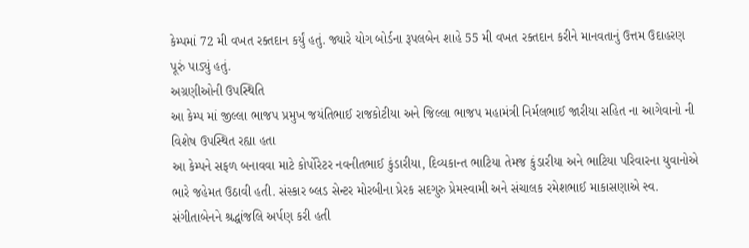કેમ્પમાં 72 મી વખત રક્તદાન કર્યું હતું. જ્યારે યોગ બોર્ડના રૂપલબેન શાહે 55 મી વખત રક્તદાન કરીને માનવતાનું ઉત્તમ ઉદાહરણ પૂરું પાડ્યું હતું.
અગ્રણીઓની ઉપસ્થિતિ
આ કેમ્પ માં જીલ્લા ભાજપ પ્રમુખ જયંતિભાઈ રાજકોટીયા અને જિલ્લા ભાજપ મહામંત્રી નિર્મલભાઈ જારીયા સહિત ના આગેવાનો ની વિશેષ ઉપસ્થિત રહ્યા હતા
આ કેમ્પને સફળ બનાવવા માટે કોર્પોરેટર નવનીતભાઈ કુંડારીયા, દિવ્યકાન્ત ભાટિયા તેમજ કુંડારીયા અને ભાટિયા પરિવારના યુવાનોએ ભારે જહેમત ઉઠાવી હતી. સંસ્કાર બ્લડ સેન્ટર મોરબીના પ્રેરક સદગુરુ પ્રેમસ્વામી અને સંચાલક રમેશભાઈ માકાસણાએ સ્વ. સંગીતાબેનને શ્રદ્ધાંજલિ અર્પણ કરી હતી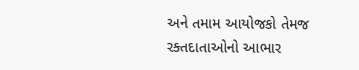અને તમામ આયોજકો તેમજ રક્તદાતાઓનો આભાર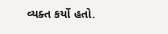વ્યક્ત કર્યો હતો.